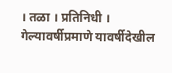। तळा । प्रतिनिधी ।
गेल्यावर्षीप्रमाणे यावर्षीदेखील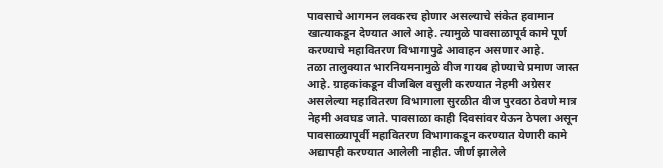पावसाचे आगमन लवकरच होणार असल्याचे संकेत हवामान खात्याकडून देण्यात आले आहे. त्यामुळे पावसाळापूर्व कामे पूर्ण करण्याचे महावितरण विभागापुढे आवाहन असणार आहे.
तळा तालुक्यात भारनियमनामुळे वीज गायब होण्याचे प्रमाण जास्त आहे. ग्राहकांकडून वीजबिल वसुली करण्यात नेहमी अग्रेसर असलेल्या महावितरण विभागाला सुरळीत वीज पुरवठा ठेवणे मात्र नेहमी अवघड जाते. पावसाळा काही दिवसांवर येऊन ठेपला असून पावसाळ्यापूर्वी महावितरण विभागाकडून करण्यात येणारी कामे अद्यापही करण्यात आलेली नाहीत. जीर्ण झालेले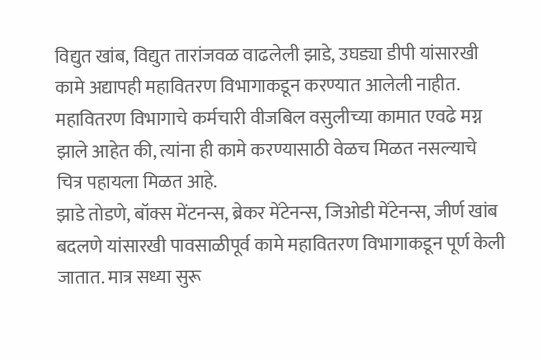विद्युत खांब, विद्युत तारांजवळ वाढलेली झाडे, उघड्या डीपी यांसारखी कामे अद्यापही महावितरण विभागाकडून करण्यात आलेली नाहीत. महावितरण विभागाचे कर्मचारी वीजबिल वसुलीच्या कामात एवढे मग्न झाले आहेत की, त्यांना ही कामे करण्यासाठी वेळच मिळत नसल्याचे चित्र पहायला मिळत आहे.
झाडे तोडणे, बॉक्स मेंटनन्स, ब्रेकर मेंटेनन्स, जिओडी मेंटेनन्स, जीर्ण खांब बदलणे यांसारखी पावसाळीपूर्व कामे महावितरण विभागाकडून पूर्ण केली जातात. मात्र सध्या सुरू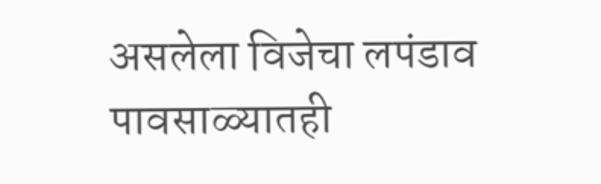असलेला विजेचा लपंडाव पावसाळ्यातही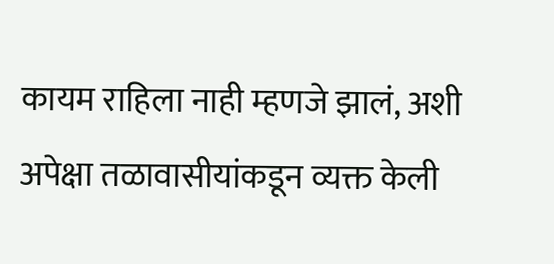कायम राहिला नाही म्हणजे झालं, अशी अपेक्षा तळावासीयांकडून व्यक्त केली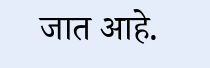जात आहे.